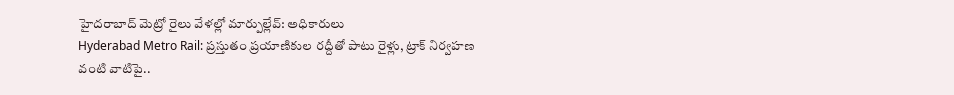హైదరాబాద్ మెట్రో రైలు వేళల్లో మార్పుల్లేవ్: అధికారులు
Hyderabad Metro Rail: ప్రస్తుతం ప్రయాణికుల రద్దీతో పాటు రైళ్లు, ట్రాక్ నిర్వహణ వంటి వాటిపై..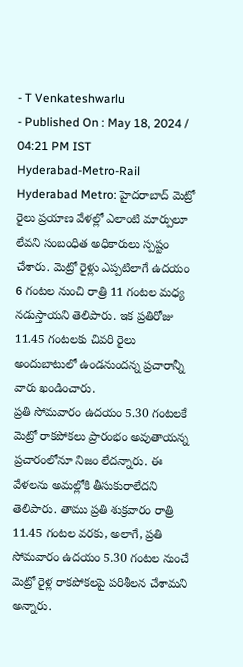- T Venkateshwarlu
- Published On : May 18, 2024 / 04:21 PM IST
Hyderabad-Metro-Rail
Hyderabad Metro: హైదరాబాద్ మెట్రో రైలు ప్రయాణ వేళల్లో ఎలాంటి మార్పులూ లేవని సంబంధిత అధికారులు స్పష్టం చేశారు. మెట్రో రైళ్లు ఎప్పటిలాగే ఉదయం 6 గంటల నుంచి రాత్రి 11 గంటల మధ్య నడుస్తాయని తెలిపారు. ఇక ప్రతిరోజు 11.45 గంటలకు చివరి రైలు అందుబాటులో ఉండనుందన్న ప్రచారాన్నీ వారు ఖండించారు.
ప్రతి సోమవారం ఉదయం 5.30 గంటలకే మెట్రో రాకపోకలు ప్రారంభం అవుతాయన్న ప్రచారంలోనూ నిజం లేదన్నారు. ఈ వేళలను అమల్లోకి తీసుకురాలేదని తెలిపారు. తాము ప్రతి శుక్రవారం రాత్రి 11.45 గంటల వరకు, అలాగే, ప్రతి సోమవారం ఉదయం 5.30 గంటల నుంచే మెట్రో రైళ్ల రాకపోకలపై పరిశీలన చేశామని అన్నారు.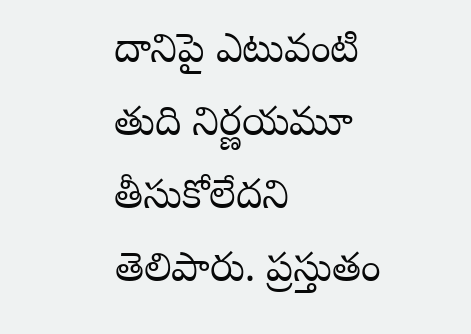దానిపై ఎటువంటి తుది నిర్ణయమూ తీసుకోలేదని తెలిపారు. ప్రస్తుతం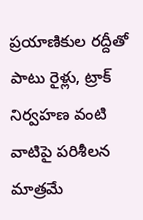ప్రయాణికుల రద్దీతో పాటు రైళ్లు, ట్రాక్ నిర్వహణ వంటి వాటిపై పరిశీలన మాత్రమే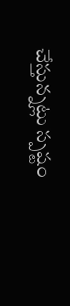చేస్తున్నట్లు స్పష్టం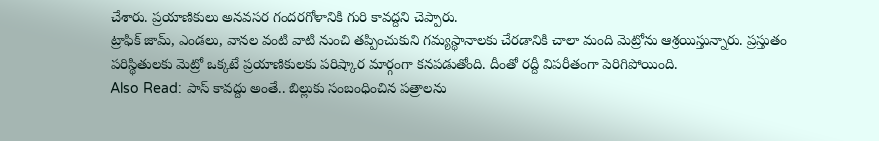చేశారు. ప్రయాణికులు అనవసర గందరగోళానికి గురి కావద్దని చెప్పారు.
ట్రాఫిక్ జామ్, ఎండలు, వానల వంటి వాటి నుంచి తప్పించుకుని గమ్యస్థానాలకు చేరడానికి చాలా మంది మెట్రోను ఆశ్రయిస్తున్నారు. ప్రస్తుతం పరిస్థితులకు మెట్రో ఒక్కటే ప్రయాణికులకు పరిష్కార మార్గంగా కనపడుతోంది. దీంతో రద్దీ విపరీతంగా పెరిగిపోయింది.
Also Read: పాస్ కావద్దు అంతే.. బిల్లుకు సంబంధించిన పత్రాలను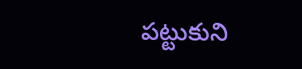పట్టుకుని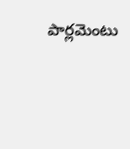పార్లమెంటు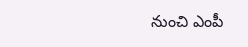నుంచి ఎంపీ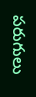పరుగులు